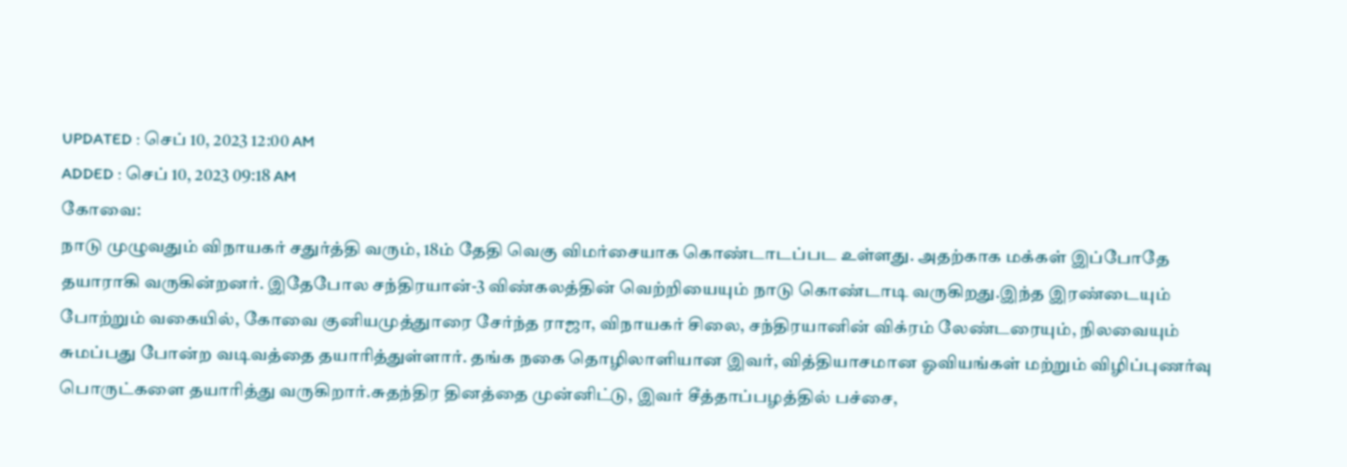UPDATED : செப் 10, 2023 12:00 AM
ADDED : செப் 10, 2023 09:18 AM
கோவை:
நாடு முழுவதும் விநாயகர் சதுர்த்தி வரும், 18ம் தேதி வெகு விமர்சையாக கொண்டாடப்பட உள்ளது. அதற்காக மக்கள் இப்போதே தயாராகி வருகின்றனர். இதேபோல சந்திரயான்-3 விண்கலத்தின் வெற்றியையும் நாடு கொண்டாடி வருகிறது.இந்த இரண்டையும் போற்றும் வகையில், கோவை குனியமுத்துாரை சேர்ந்த ராஜா, விநாயகர் சிலை, சந்திரயானின் விக்ரம் லேண்டரையும், நிலவையும் சுமப்பது போன்ற வடிவத்தை தயாரித்துள்ளார். தங்க நகை தொழிலாளியான இவர், வித்தியாசமான ஓவியங்கள் மற்றும் விழிப்புணர்வு பொருட்களை தயாரித்து வருகிறார்.சுதந்திர தினத்தை முன்னிட்டு, இவர் சீத்தாப்பழத்தில் பச்சை,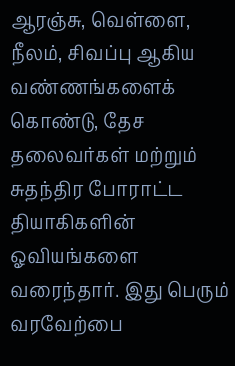ஆரஞ்சு, வெள்ளை, நீலம், சிவப்பு ஆகிய வண்ணங்களைக் கொண்டு, தேச தலைவர்கள் மற்றும் சுதந்திர போராட்ட தியாகிகளின் ஓவியங்களை வரைந்தார். இது பெரும் வரவேற்பை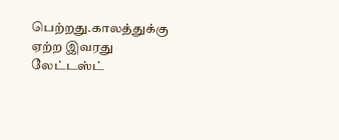பெற்றது.காலத்துக்கு ஏற்ற இவரது லேட்டஸ்ட்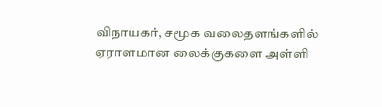விநாயகர், சமூக வலைதளங்களில் ஏராளமான லைக்குகளை அள்ளி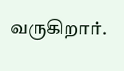வருகிறார்.